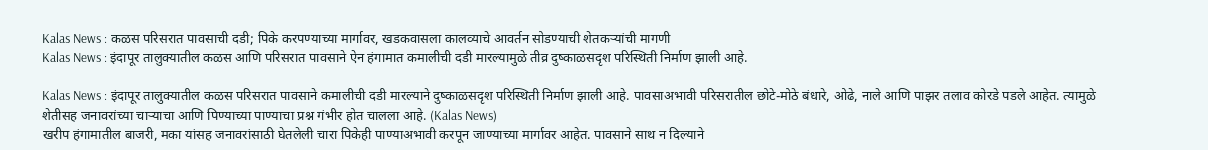Kalas News : कळस परिसरात पावसाची दडी; पिके करपण्याच्या मार्गावर, खडकवासला कालव्याचे आवर्तन सोडण्याची शेतकऱ्यांची मागणी
Kalas News : इंदापूर तालुक्यातील कळस आणि परिसरात पावसाने ऐन हंगामात कमालीची दडी मारल्यामुळे तीव्र दुष्काळसदृश परिस्थिती निर्माण झाली आहे.

Kalas News : इंदापूर तालुक्यातील कळस परिसरात पावसाने कमालीची दडी मारल्याने दुष्काळसदृश परिस्थिती निर्माण झाली आहे. पावसाअभावी परिसरातील छोटे-मोठे बंधारे, ओढे, नाले आणि पाझर तलाव कोरडे पडले आहेत. त्यामुळे शेतीसह जनावरांच्या चाऱ्याचा आणि पिण्याच्या पाण्याचा प्रश्न गंभीर होत चालला आहे. (Kalas News)
खरीप हंगामातील बाजरी, मका यांसह जनावरांसाठी घेतलेली चारा पिकेही पाण्याअभावी करपून जाण्याच्या मार्गावर आहेत. पावसाने साथ न दिल्याने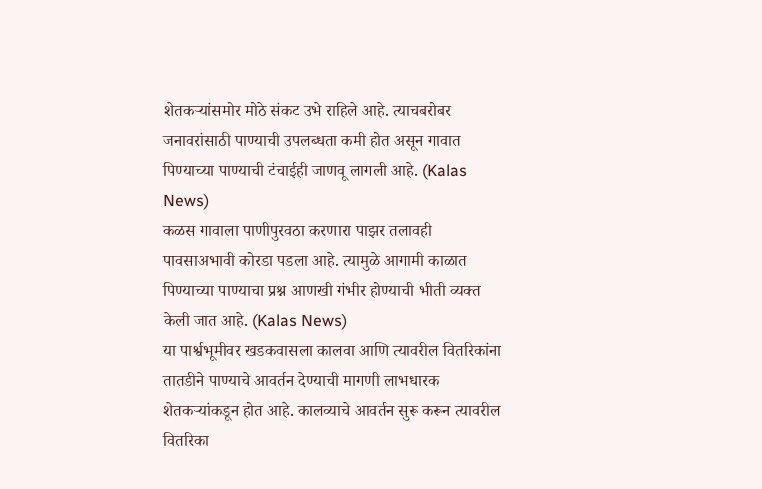शेतकऱ्यांसमोर मोठे संकट उभे राहिले आहे. त्याचबरोबर जनावरांसाठी पाण्याची उपलब्धता कमी होत असून गावात पिण्याच्या पाण्याची टंचाईही जाणवू लागली आहे. (Kalas News)
कळस गावाला पाणीपुरवठा करणारा पाझर तलावही पावसाअभावी कोरडा पडला आहे. त्यामुळे आगामी काळात पिण्याच्या पाण्याचा प्रश्न आणखी गंभीर होण्याची भीती व्यक्त केली जात आहे. (Kalas News)
या पार्श्वभूमीवर खडकवासला कालवा आणि त्यावरील वितरिकांना तातडीने पाण्याचे आवर्तन देण्याची मागणी लाभधारक शेतकऱ्यांकडून होत आहे. कालव्याचे आवर्तन सुरू करून त्यावरील वितरिका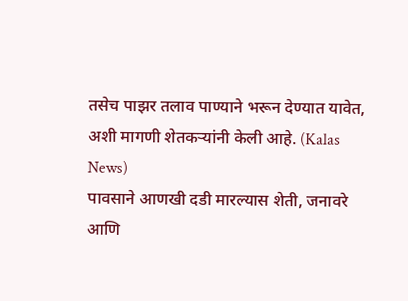तसेच पाझर तलाव पाण्याने भरून देण्यात यावेत, अशी मागणी शेतकऱ्यांनी केली आहे. (Kalas News)
पावसाने आणखी दडी मारल्यास शेती, जनावरे आणि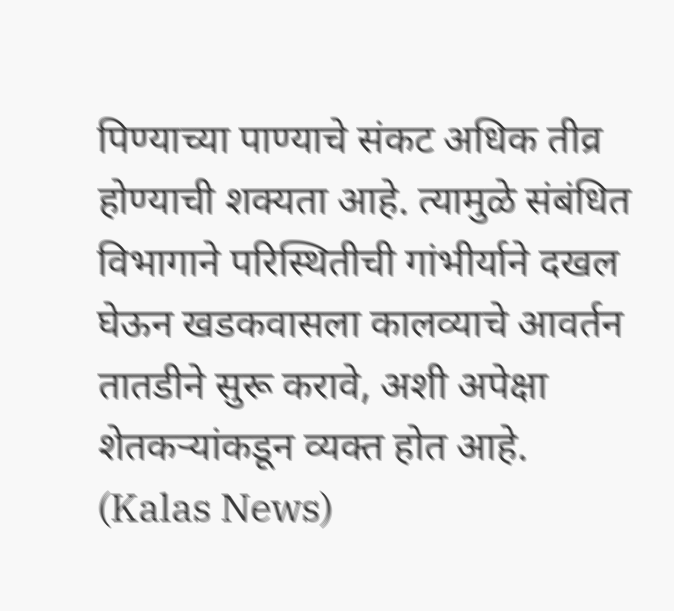पिण्याच्या पाण्याचे संकट अधिक तीव्र होण्याची शक्यता आहे. त्यामुळे संबंधित विभागाने परिस्थितीची गांभीर्याने दखल घेऊन खडकवासला कालव्याचे आवर्तन तातडीने सुरू करावे, अशी अपेक्षा शेतकऱ्यांकडून व्यक्त होत आहे. (Kalas News)